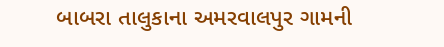બાબરા તાલુકાના અમરવાલપુર ગામની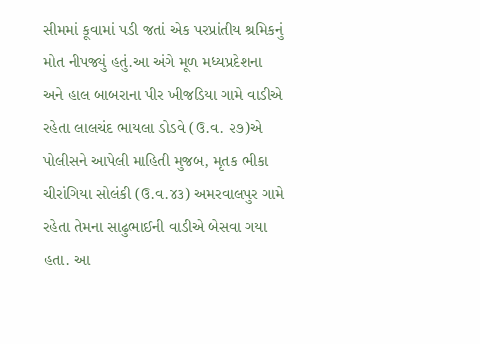સીમમાં કૂવામાં પડી જતાં એક પરપ્રાંતીય શ્રમિકનું મોત નીપજ્યું હતું.આ અંગે મૂળ મધ્યપ્રદેશના અને હાલ બાબરાના પીર ખીજડિયા ગામે વાડીએ રહેતા લાલચંદ ભાયલા ડોડવે (ઉ.વ. ૨૭)એ પોલીસને આપેલી માહિતી મુજબ, મૃતક ભીકા ચીરાંગિયા સોલંકી (ઉ.વ.૪૩) અમરવાલપુર ગામે રહેતા તેમના સાઢુભાઈની વાડીએ બેસવા ગયા હતા. આ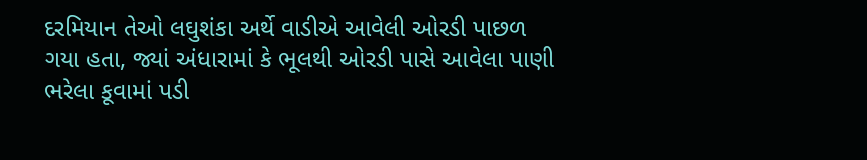દરમિયાન તેઓ લઘુશંકા અર્થે વાડીએ આવેલી ઓરડી પાછળ ગયા હતા, જ્યાં અંધારામાં કે ભૂલથી ઓરડી પાસે આવેલા પાણી ભરેલા કૂવામાં પડી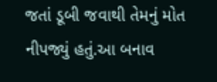જતાં ડૂબી જવાથી તેમનું મોત નીપજ્યું હતું.આ બનાવ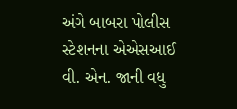અંગે બાબરા પોલીસ સ્ટેશનના એએસઆઈ વી. એન. જાની વધુ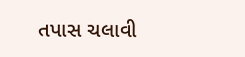તપાસ ચલાવી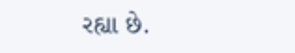રહ્યા છે.